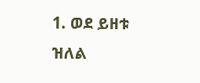1. ወደ ይዘቱ ዝለል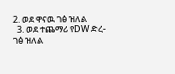2. ወደ ዋናዉ ገፅ ዝለል
  3. ወደ ተጨማሪ የDW ድረ-ገፅ ዝለል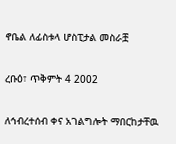ኖቤል ለፊስቱላ ሆስፒታል መስራቿ

ረቡዕ፣ ጥቅምት 4 2002

ለኅብረተሰብ ቀና አገልግሎት ማበርከታቸዉ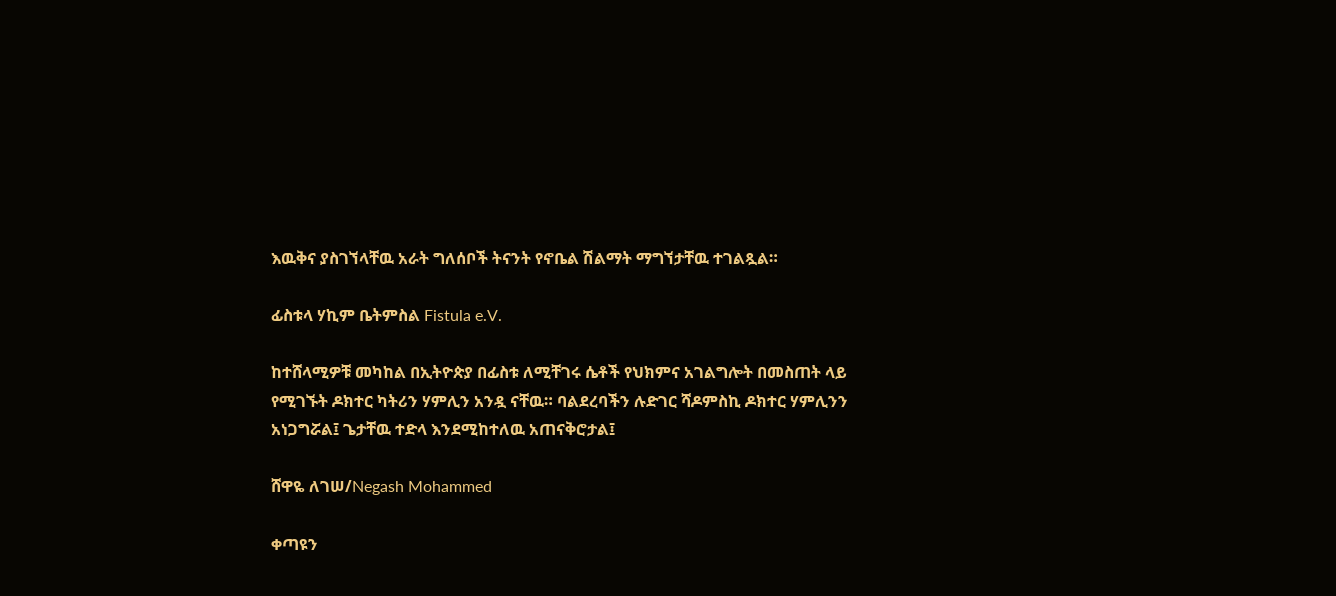እዉቅና ያስገኘላቸዉ አራት ግለሰቦች ትናንት የኖቤል ሽልማት ማግኘታቸዉ ተገልጿል።

ፊስቱላ ሃኪም ቤትምስል Fistula e.V.

ከተሸላሚዎቹ መካከል በኢትዮጵያ በፊስቱ ለሚቸገሩ ሴቶች የህክምና አገልግሎት በመስጠት ላይ የሚገኙት ዶክተር ካትሪን ሃምሊን አንዷ ናቸዉ። ባልደረባችን ሉድገር ሻዶምስኪ ዶክተር ሃምሊንን አነጋግሯል፤ ጌታቸዉ ተድላ እንደሚከተለዉ አጠናቅሮታል፤

ሸዋዬ ለገሠ/Negash Mohammed

ቀጣዩን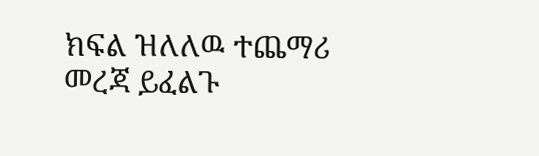ክፍል ዝለለዉ ተጨማሪ መረጃ ይፈልጉ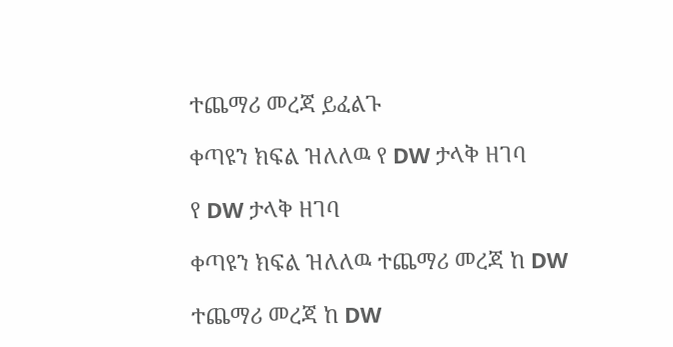ተጨማሪ መረጃ ይፈልጉ

ቀጣዩን ክፍል ዝለለዉ የ DW ታላቅ ዘገባ

የ DW ታላቅ ዘገባ

ቀጣዩን ክፍል ዝለለዉ ተጨማሪ መረጃ ከ DW

ተጨማሪ መረጃ ከ DW